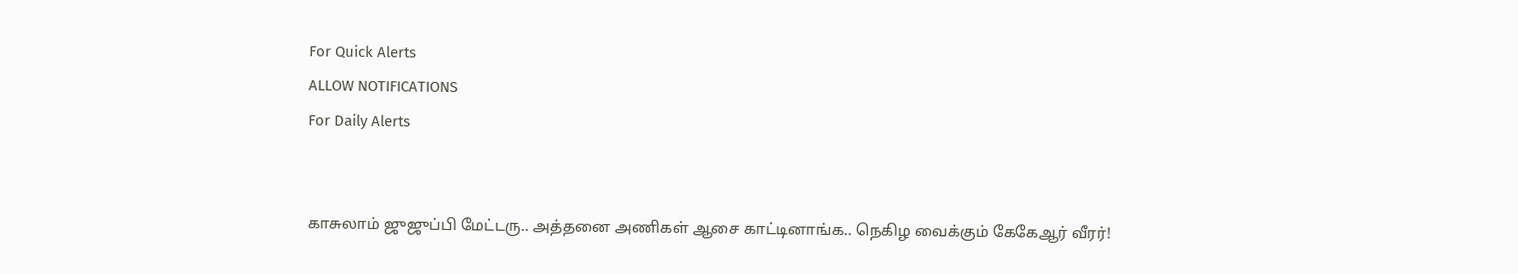For Quick Alerts
ALLOW NOTIFICATIONS
For Daily Alerts


காசுலாம் ஜுஜுப்பி மேட்டரு.. அத்தனை அணிகள் ஆசை காட்டினாங்க.. நெகிழ வைக்கும் கேகேஆர் வீரர்!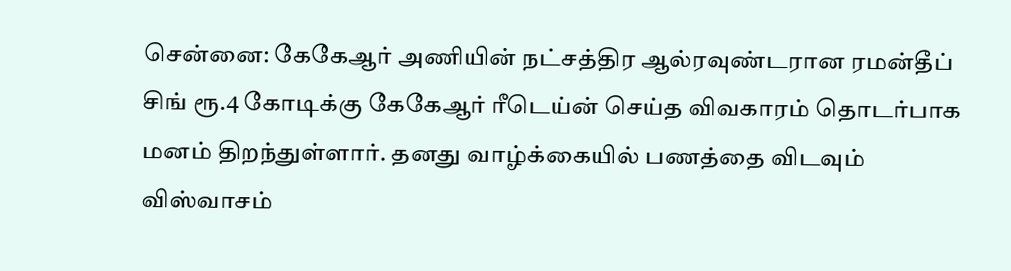சென்னை: கேகேஆர் அணியின் நட்சத்திர ஆல்ரவுண்டரான ரமன்தீப் சிங் ரூ.4 கோடிக்கு கேகேஆர் ரீடெய்ன் செய்த விவகாரம் தொடர்பாக மனம் திறந்துள்ளார். தனது வாழ்க்கையில் பணத்தை விடவும் விஸ்வாசம்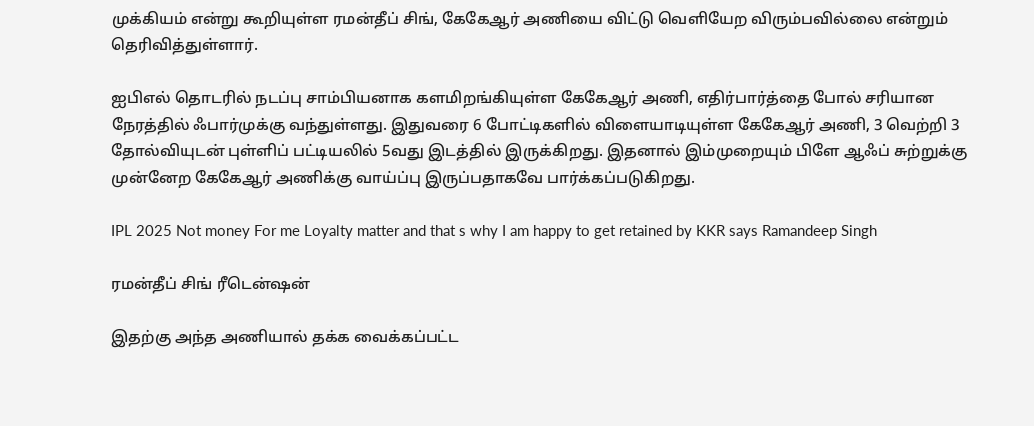முக்கியம் என்று கூறியுள்ள ரமன்தீப் சிங், கேகேஆர் அணியை விட்டு வெளியேற விரும்பவில்லை என்றும் தெரிவித்துள்ளார்.

ஐபிஎல் தொடரில் நடப்பு சாம்பியனாக களமிறங்கியுள்ள கேகேஆர் அணி, எதிர்பார்த்தை போல் சரியான நேரத்தில் ஃபார்முக்கு வந்துள்ளது. இதுவரை 6 போட்டிகளில் விளையாடியுள்ள கேகேஆர் அணி, 3 வெற்றி 3 தோல்வியுடன் புள்ளிப் பட்டியலில் 5வது இடத்தில் இருக்கிறது. இதனால் இம்முறையும் பிளே ஆஃப் சுற்றுக்கு முன்னேற கேகேஆர் அணிக்கு வாய்ப்பு இருப்பதாகவே பார்க்கப்படுகிறது.

IPL 2025 Not money For me Loyalty matter and that s why I am happy to get retained by KKR says Ramandeep Singh

ரமன்தீப் சிங் ரீடென்ஷன்

இதற்கு அந்த அணியால் தக்க வைக்கப்பட்ட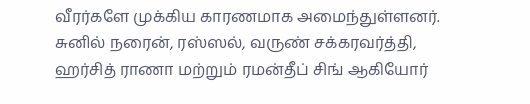வீரர்களே முக்கிய காரணமாக அமைந்துள்ளனர். சுனில் நரைன், ரஸ்ஸல், வருண் சக்கரவர்த்தி, ஹர்சித் ராணா மற்றும் ரமன்தீப் சிங் ஆகியோர்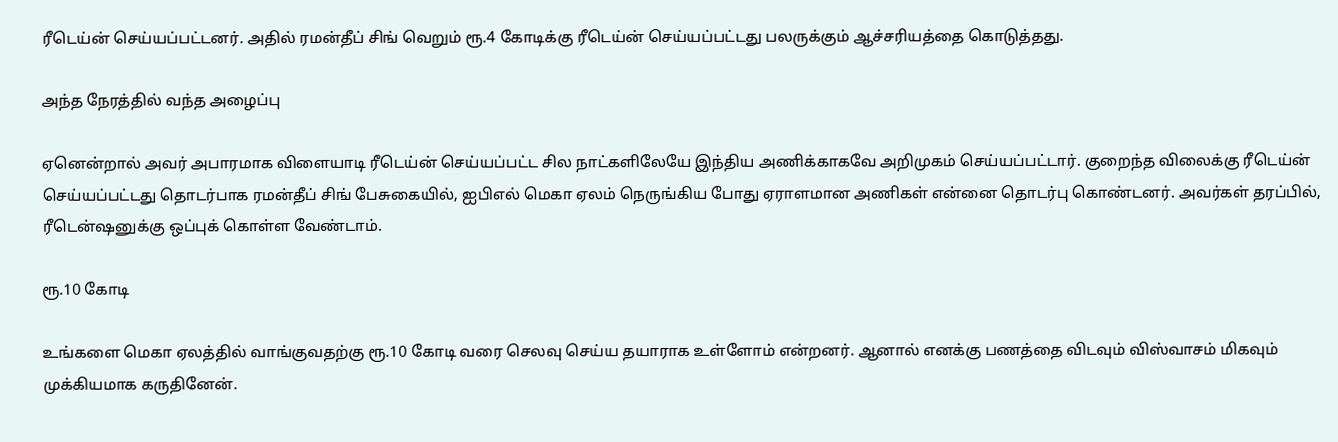ரீடெய்ன் செய்யப்பட்டனர். அதில் ரமன்தீப் சிங் வெறும் ரூ.4 கோடிக்கு ரீடெய்ன் செய்யப்பட்டது பலருக்கும் ஆச்சரியத்தை கொடுத்தது.

அந்த நேரத்தில் வந்த அழைப்பு

ஏனென்றால் அவர் அபாரமாக விளையாடி ரீடெய்ன் செய்யப்பட்ட சில நாட்களிலேயே இந்திய அணிக்காகவே அறிமுகம் செய்யப்பட்டார். குறைந்த விலைக்கு ரீடெய்ன் செய்யப்பட்டது தொடர்பாக ரமன்தீப் சிங் பேசுகையில், ஐபிஎல் மெகா ஏலம் நெருங்கிய போது ஏராளமான அணிகள் என்னை தொடர்பு கொண்டனர். அவர்கள் தரப்பில், ரீடென்ஷனுக்கு ஒப்புக் கொள்ள வேண்டாம்.

ரூ.10 கோடி

உங்களை மெகா ஏலத்தில் வாங்குவதற்கு ரூ.10 கோடி வரை செலவு செய்ய தயாராக உள்ளோம் என்றனர். ஆனால் எனக்கு பணத்தை விடவும் விஸ்வாசம் மிகவும் முக்கியமாக கருதினேன்.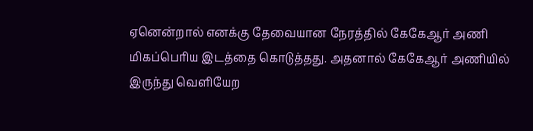ஏனென்றால் எனக்கு தேவையான நேரத்தில் கேகேஆர் அணி மிகப்பெரிய இடத்தை கொடுத்தது. அதனால் கேகேஆர் அணியில் இருந்து வெளியேற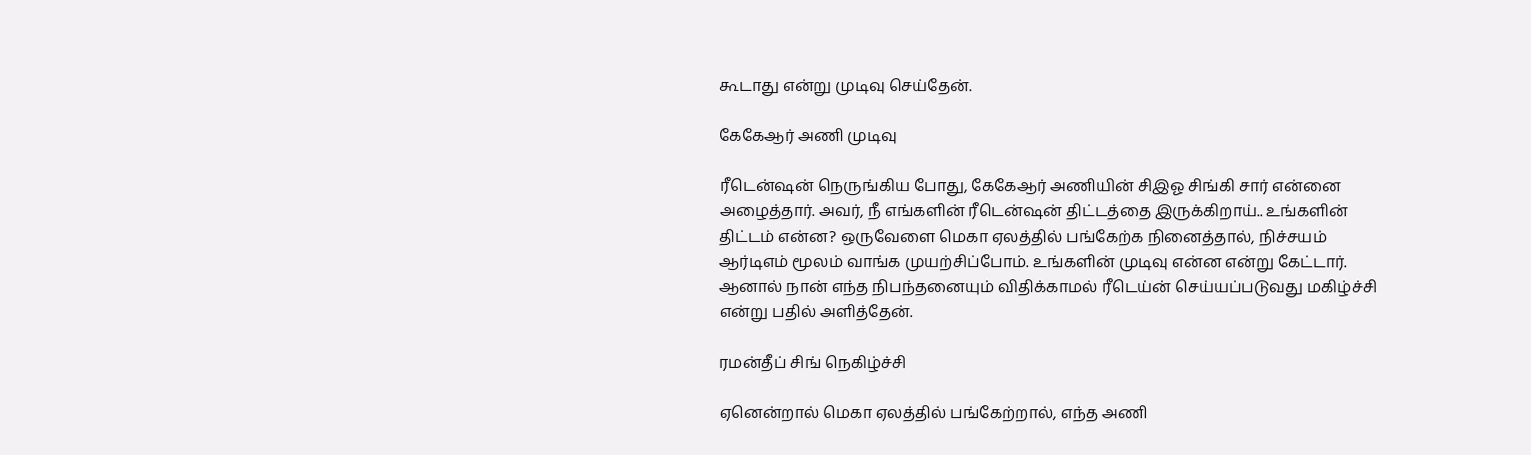கூடாது என்று முடிவு செய்தேன்.

கேகேஆர் அணி முடிவு

ரீடென்ஷன் நெருங்கிய போது, கேகேஆர் அணியின் சிஇஓ சிங்கி சார் என்னை அழைத்தார். அவர், நீ எங்களின் ரீடென்ஷன் திட்டத்தை இருக்கிறாய்.. உங்களின் திட்டம் என்ன? ஒருவேளை மெகா ஏலத்தில் பங்கேற்க நினைத்தால், நிச்சயம் ஆர்டிஎம் மூலம் வாங்க முயற்சிப்போம். உங்களின் முடிவு என்ன என்று கேட்டார். ஆனால் நான் எந்த நிபந்தனையும் விதிக்காமல் ரீடெய்ன் செய்யப்படுவது மகிழ்ச்சி என்று பதில் அளித்தேன்.

ரமன்தீப் சிங் நெகிழ்ச்சி

ஏனென்றால் மெகா ஏலத்தில் பங்கேற்றால், எந்த அணி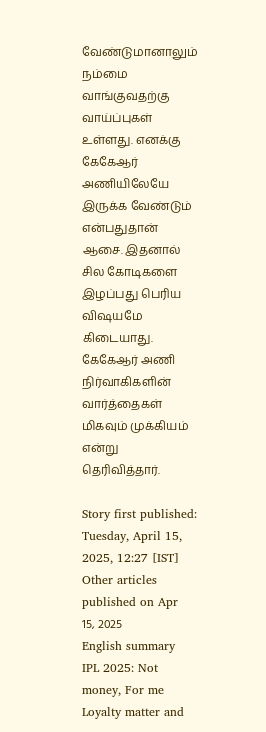வேண்டுமானாலும் நம்மை வாங்குவதற்கு வாய்ப்புகள் உள்ளது. எனக்கு கேகேஆர் அணியிலேயே இருக்க வேண்டும் என்பதுதான் ஆசை. இதனால் சில கோடிகளை இழப்பது பெரிய விஷயமே கிடையாது. கேகேஆர் அணி நிர்வாகிகளின் வார்த்தைகள் மிகவும் முக்கியம் என்று தெரிவித்தார்.

Story first published: Tuesday, April 15, 2025, 12:27 [IST]
Other articles published on Apr 15, 2025
English summary
IPL 2025: Not money, For me Loyalty matter and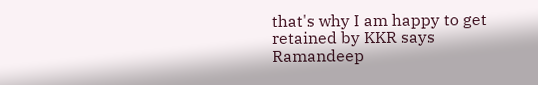that's why I am happy to get retained by KKR says Ramandeep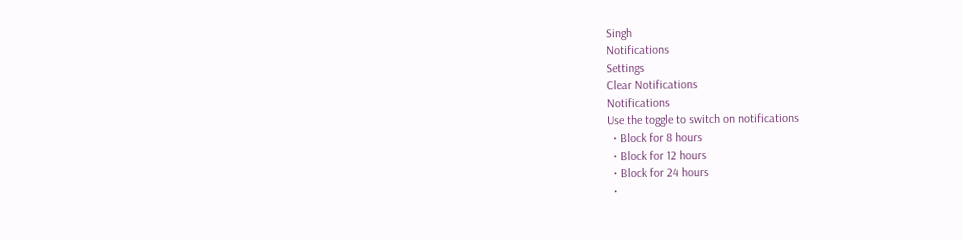Singh
Notifications
Settings
Clear Notifications
Notifications
Use the toggle to switch on notifications
  • Block for 8 hours
  • Block for 12 hours
  • Block for 24 hours
  •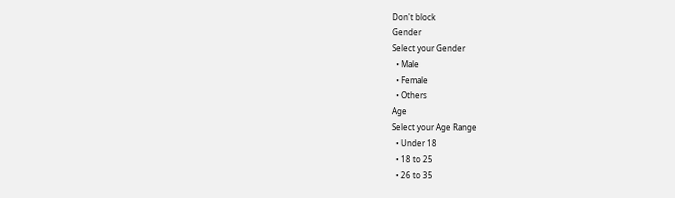Don't block
Gender
Select your Gender
  • Male
  • Female
  • Others
Age
Select your Age Range
  • Under 18
  • 18 to 25
  • 26 to 35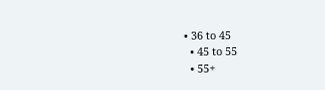• 36 to 45
  • 45 to 55
  • 55+